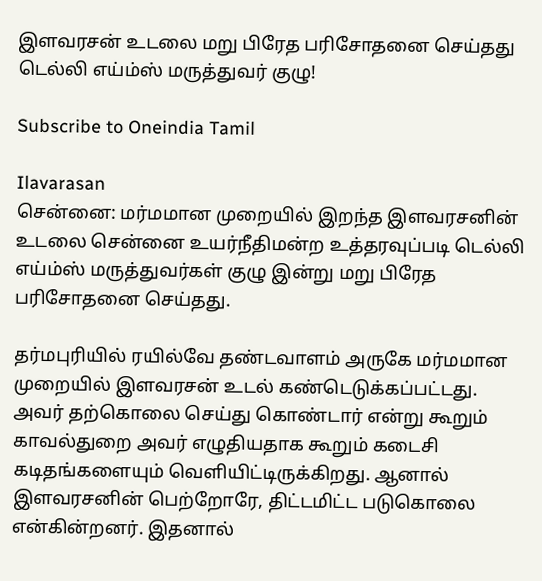இளவரசன் உடலை மறு பிரேத பரிசோதனை செய்தது டெல்லி எய்ம்ஸ் மருத்துவர் குழு!

Subscribe to Oneindia Tamil

Ilavarasan
சென்னை: மர்மமான முறையில் இறந்த இளவரசனின் உடலை சென்னை உயர்நீதிமன்ற உத்தரவுப்படி டெல்லி எய்ம்ஸ் மருத்துவர்கள் குழு இன்று மறு பிரேத பரிசோதனை செய்தது.

தர்மபுரியில் ரயில்வே தண்டவாளம் அருகே மர்மமான முறையில் இளவரசன் உடல் கண்டெடுக்கப்பட்டது. அவர் தற்கொலை செய்து கொண்டார் என்று கூறும் காவல்துறை அவர் எழுதியதாக கூறும் கடைசி கடிதங்களையும் வெளியிட்டிருக்கிறது. ஆனால் இளவரசனின் பெற்றோரே, திட்டமிட்ட படுகொலை என்கின்றனர். இதனால்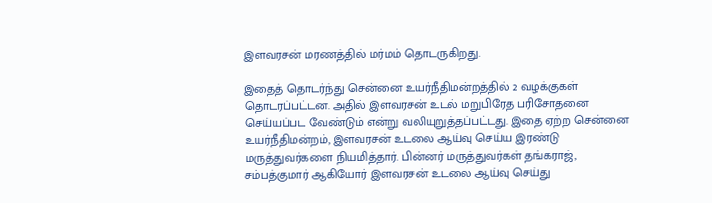இளவரசன் மரணத்தில் மர்மம் தொடருகிறது.

இதைத் தொடர்ந்து சென்னை உயர்நீதிமன்றத்தில் 2 வழக்குகள் தொடரப்பட்டன. அதில் இளவரசன் உடல் மறுபிரேத பரிசோதனை செய்யப்பட வேண்டும் என்று வலியுறுத்தப்பட்டது. இதை ஏற்ற சென்னை உயர்நீதிமன்றம், இளவரசன் உடலை ஆய்வு செய்ய இரண்டு மருத்துவர்களை நியமித்தார். பின்னர் மருத்துவர்கள் தங்கராஜ், சம்பத்குமார் ஆகியோர் இளவரசன் உடலை ஆய்வு செய்து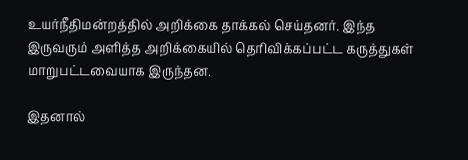உயர்நீதிமன்றத்தில் அறிக்கை தாக்கல் செய்தனர். இந்த இருவரும் அளித்த அறிக்கையில் தெரிவிக்கப்பட்ட கருத்துகள் மாறுபட்டவையாக இருந்தன.

இதனால்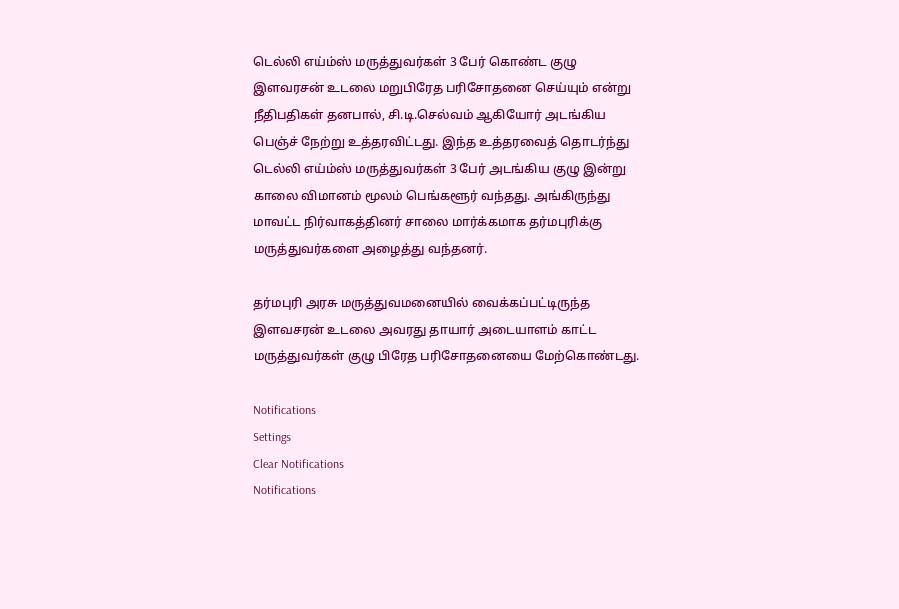டெல்லி எய்ம்ஸ் மருத்துவர்கள் 3 பேர் கொண்ட குழு இளவரசன் உடலை மறுபிரேத பரிசோதனை செய்யும் என்று நீதிபதிகள் தனபால், சி.டி.செல்வம் ஆகியோர் அடங்கிய பெஞ்ச் நேற்று உத்தரவிட்டது. இந்த உத்தரவைத் தொடர்ந்து டெல்லி எய்ம்ஸ் மருத்துவர்கள் 3 பேர் அடங்கிய குழு இன்று காலை விமானம் மூலம் பெங்களூர் வந்தது. அங்கிருந்து மாவட்ட நிர்வாகத்தினர் சாலை மார்க்கமாக தர்மபுரிக்கு மருத்துவர்களை அழைத்து வந்தனர்.

தர்மபுரி அரசு மருத்துவமனையில் வைக்கப்பட்டிருந்த இளவசரன் உடலை அவரது தாயார் அடையாளம் காட்ட மருத்துவர்கள் குழு பிரேத பரிசோதனையை மேற்கொண்டது.

Notifications
Settings
Clear Notifications
Notifications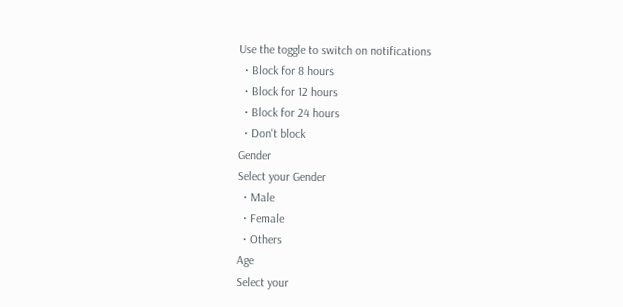Use the toggle to switch on notifications
  • Block for 8 hours
  • Block for 12 hours
  • Block for 24 hours
  • Don't block
Gender
Select your Gender
  • Male
  • Female
  • Others
Age
Select your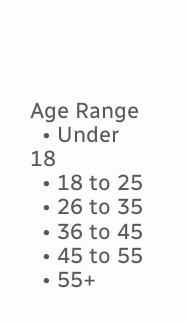Age Range
  • Under 18
  • 18 to 25
  • 26 to 35
  • 36 to 45
  • 45 to 55
  • 55+